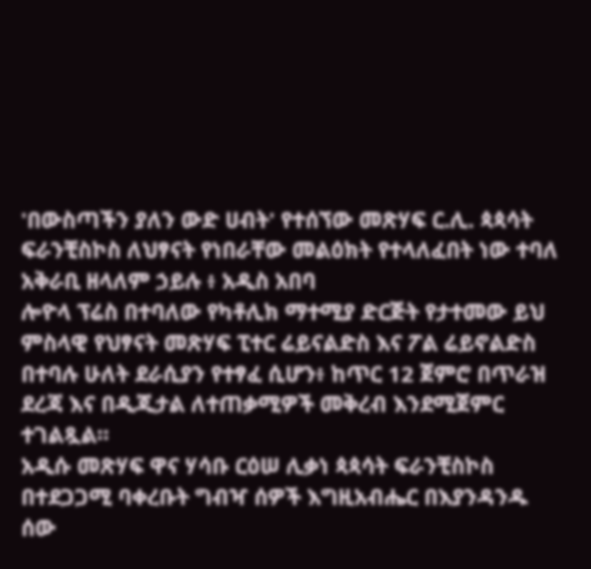'በውስጣችን ያለን ውድ ሀብት' የተሰኘው መጽሃፍ ር.ሊ. ጳጳሳት ፍራንቺስኮስ ለህፃናት የነበራቸው መልዕክት የተላለፈበት ነው ተባለ
አቅራቢ ዘላለም ኃይሉ ፥ አዲስ አበባ
ሎዮላ ፕሬስ በተባለው የካቶሊክ ማተሚያ ድርጅት የታተመው ይህ ምስላዊ የህፃናት መጽሃፍ ፒተር ሬይናልድስ እና ፖል ሬይኖልድስ በተባሉ ሁለት ደራሲያን የተፃፈ ሲሆን፥ ከጥር 12 ጀምሮ በጥራዝ ደረጃ እና በዲጂታል ለተጠቃሚዎች መቅረብ እንደሚጀምር ተገልጿል።
አዲሱ መጽሃፍ ዋና ሃሳቡ ርዕሠ ሊቃነ ጳጳሳት ፍራንቺስኮስ በተደጋጋሚ ባቀረቡት ግብዣ ሰዎች እግዚአብሔር በእያንዳንዱ ሰው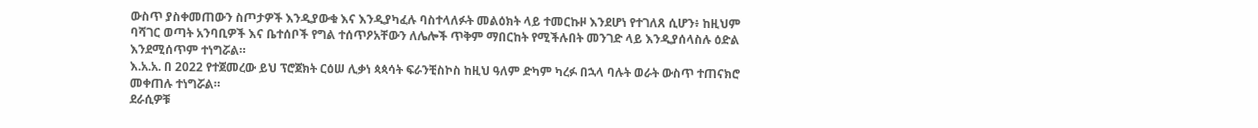ውስጥ ያስቀመጠውን ስጦታዎች እንዲያውቁ እና እንዲያካፈሉ ባስተላለፉት መልዕክት ላይ ተመርኩዞ እንደሆነ የተገለጸ ሲሆን፥ ከዚህም ባሻገር ወጣት አንባቢዎች እና ቤተሰቦች የግል ተሰጥዖአቸውን ለሌሎች ጥቅም ማበርከት የሚችሉበት መንገድ ላይ እንዲያሰላስሉ ዕድል እንደሚሰጥም ተነግሯል።
እ.አ.አ. በ 2022 የተጀመረው ይህ ፕሮጀክት ርዕሠ ሊቃነ ጳጳሳት ፍራንቺስኮስ ከዚህ ዓለም ድካም ካረፉ በኋላ ባሉት ወራት ውስጥ ተጠናክሮ መቀጠሉ ተነግሯል።
ደራሲዎቹ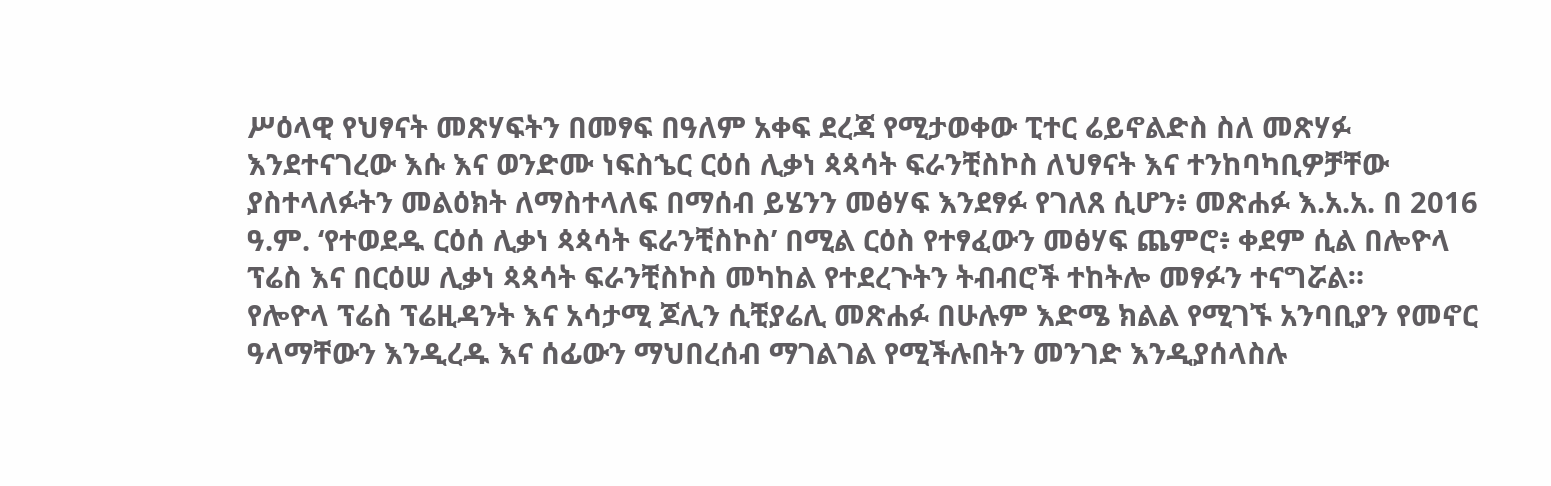ሥዕላዊ የህፃናት መጽሃፍትን በመፃፍ በዓለም አቀፍ ደረጃ የሚታወቀው ፒተር ሬይኖልድስ ስለ መጽሃፉ እንደተናገረው እሱ እና ወንድሙ ነፍስኄር ርዕሰ ሊቃነ ጳጳሳት ፍራንቺስኮስ ለህፃናት እና ተንከባካቢዎቻቸው ያስተላለፉትን መልዕክት ለማስተላለፍ በማሰብ ይሄንን መፅሃፍ እንደፃፉ የገለጸ ሲሆን፥ መጽሐፉ እ.አ.አ. በ 2016 ዓ.ም. ‘የተወደዱ ርዕሰ ሊቃነ ጳጳሳት ፍራንቺስኮስ’ በሚል ርዕስ የተፃፈውን መፅሃፍ ጨምሮ፥ ቀደም ሲል በሎዮላ ፕሬስ እና በርዕሠ ሊቃነ ጳጳሳት ፍራንቺስኮስ መካከል የተደረጉትን ትብብሮች ተከትሎ መፃፉን ተናግሯል።
የሎዮላ ፕሬስ ፕሬዚዳንት እና አሳታሚ ጆሊን ሲቺያሬሊ መጽሐፉ በሁሉም እድሜ ክልል የሚገኙ አንባቢያን የመኖር ዓላማቸውን እንዲረዱ እና ሰፊውን ማህበረሰብ ማገልገል የሚችሉበትን መንገድ እንዲያሰላስሉ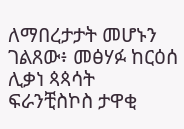ለማበረታታት መሆኑን ገልጸው፥ መፅሃፉ ከርዕሰ ሊቃነ ጳጳሳት ፍራንቺስኮስ ታዋቂ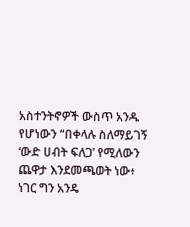አስተንትኖዎች ውስጥ አንዱ የሆነውን “በቀላሉ ስለማይገኝ ‘ውድ ሀብት ፍለጋ’ የሚለውን ጨዋታ እንደመጫወት ነው፥ ነገር ግን አንዴ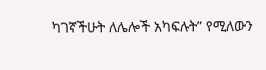ካገኛችሁት ለሌሎች አካፍሉት” የሚለውን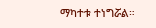ማካተቱ ተነግሯል።